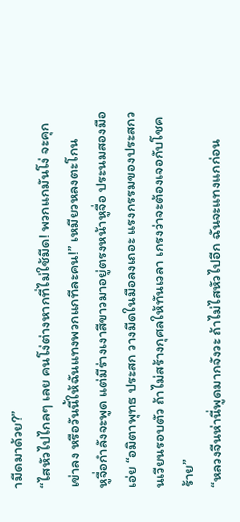ามีดมาด้วย?”
“ไสหัวไปไกลๆ เลย คนโง่ต่างหากที่ไม่ใช้มีด! พวกแกมันโง่ จะคุกเข่าลง หรือวันนี้ให้ฉันแทงพวกแกทีละคน!” เหมียวหลงตะโกน
หูจื่อกำลังจะพูด แต่มีร่างเงาสีขาวมาอยู่ตรงหน้าหูจื่อ ประนมสองมือเอ่ย “อมิตาพุทธ ประสก วางมีดในมือลงเถอะ แรงกรรมของประสกวนเวียนรอบตัว ถ้าไม่สร้างกุศลให้ทันเวลา เกรงว่าจะต้องเจอกับโชคร้าย”
“หลวงจีนห่านี่พูดมากจังวะ ถ้าไม่ไสหัวไปอีก ฉันจะแทงแกก่อน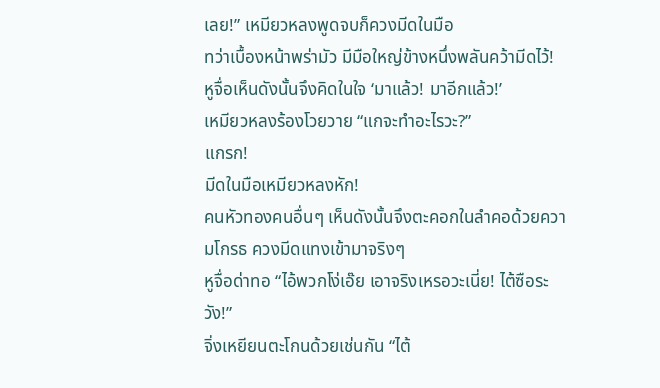เลย!” เหมียวหลงพูดจบก็ควงมีดในมือ
ทว่าเบื้องหน้าพร่ามัว มีมือใหญ่ข้างหนึ่งพลันคว้ามีดไว้!
หูจื่อเห็นดังนั้นจึงคิดในใจ ‘มาแล้ว! มาอีกแล้ว!’
เหมียวหลงร้องโวยวาย “แกจะทำอะไรวะ?”
แกรก!
มีดในมือเหมียวหลงหัก!
คนหัวทองคนอื่นๆ เห็นดังนั้นจึงตะคอกในลำคอด้วยความโกรธ ควงมีดแทงเข้ามาจริงๆ
หูจื่อด่าทอ “ไอ้พวกโง่เอ๊ย เอาจริงเหรอวะเนี่ย! ไต้ซือระวัง!”
จิ่งเหยียนตะโกนด้วยเช่นกัน “ไต้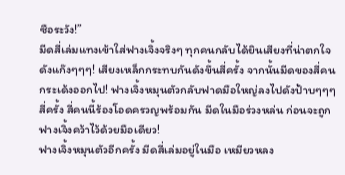ซือระวัง!”
มีดสี่เล่มแทงเข้าใส่ฟางเจิ้งจริงๆ ทุกคนกลับได้ยินเสียงที่น่าตกใจดังแก๊งๆๆๆ! เสียงเหล็กกระทบกันดังขึ้นสี่ครั้ง จากนั้นมีดของสี่คนกระเด้งออกไป! ฟางเจิ้งหมุนตัวกลับฟาดมือใหญ่ลงไปดังป้าบๆๆๆ สี่ครั้ง สี่คนนี้ร้องโอดครวญพร้อมกัน มีดในมือร่วงหล่น ก่อนจะถูกฟางเจิ้งคว้าไว้ด้วยมือเดียว!
ฟางเจิ้งหมุนตัวอีกครั้ง มีดสี่เล่มอยู่ในมือ เหมียวหลง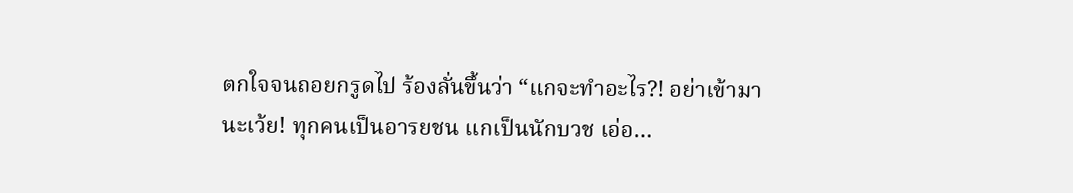ตกใจจนถอยกรูดไป ร้องลั่นขึ้นว่า “แกจะทำอะไร?! อย่าเข้ามานะเว้ย! ทุกคนเป็นอารยชน แกเป็นนักบวช เอ่อ…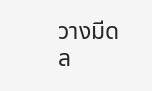วางมีดล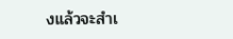งแล้วจะสำเ